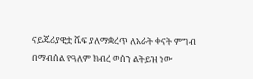ናይጄሪያዊቷ ሼፍ ያለማቋረጥ ለአራት ቀናት ምግብ በማብሰል የዓለም ክብረ ወሰን ልትይዝ ነው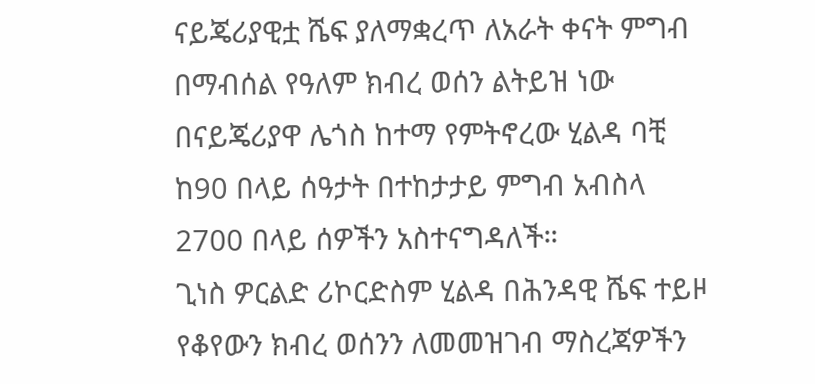ናይጄሪያዊቷ ሼፍ ያለማቋረጥ ለአራት ቀናት ምግብ በማብሰል የዓለም ክብረ ወሰን ልትይዝ ነው
በናይጄሪያዋ ሌጎስ ከተማ የምትኖረው ሂልዳ ባቺ ከ90 በላይ ሰዓታት በተከታታይ ምግብ አብስላ 2700 በላይ ሰዎችን አስተናግዳለች።
ጊነስ ዎርልድ ሪኮርድስም ሂልዳ በሕንዳዊ ሼፍ ተይዞ የቆየውን ክብረ ወሰንን ለመመዝገብ ማስረጃዎችን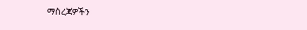ማስረጃዎችን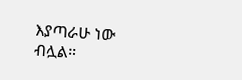እያጣራሁ ነው ብሏል።